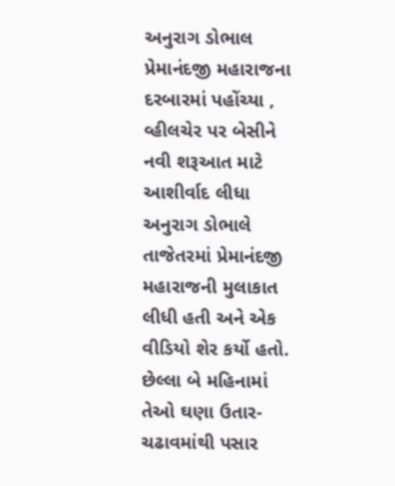અનુરાગ ડોભાલ પ્રેમાનંદજી મહારાજના દરબારમાં પહોંચ્યા , વ્હીલચેર પર બેસીને નવી શરૂઆત માટે આશીર્વાદ લીધા
અનુરાગ ડોભાલે તાજેતરમાં પ્રેમાનંદજી મહારાજની મુલાકાત લીધી હતી અને એક વીડિયો શેર કર્યો હતો. છેલ્લા બે મહિનામાં તેઓ ઘણા ઉતાર-ચઢાવમાંથી પસાર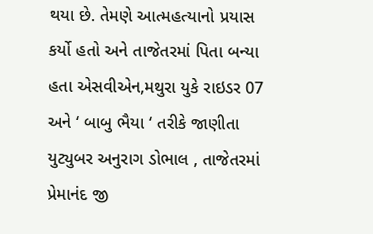થયા છે. તેમણે આત્મહત્યાનો પ્રયાસ કર્યો હતો અને તાજેતરમાં પિતા બન્યા હતા એસવીએન,મથુરા યુકે રાઇડર 07 અને ‘ બાબુ ભૈયા ‘ તરીકે જાણીતા યુટ્યુબર અનુરાગ ડોભાલ , તાજેતરમાં પ્રેમાનંદ જી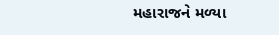મહારાજને મળ્યા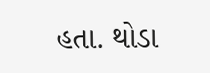હતા. થોડા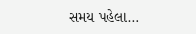સમય પહેલા…